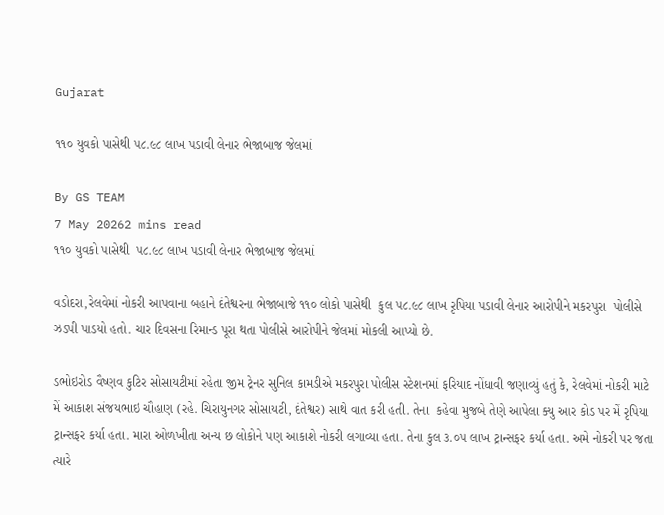Gujarat

૧૧૦ યુવકો પાસેથી ૫૮.૯૮ લાખ પડાવી લેનાર ભેજાબાજ જેલમાં

By GS TEAM
7 May 20262 mins read
૧૧૦ યુવકો પાસેથી  ૫૮.૯૮ લાખ પડાવી લેનાર ભેજાબાજ જેલમાં

વડોદરા,રેલવેમાં નોકરી આપવાના બહાને દંતેશ્વરના ભેજાબાજે ૧૧૦ લોકો પાસેથી  કુલ ૫૮.૯૮ લાખ રૃપિયા પડાવી લેનાર આરોપીને મકરપુરા  પોલીસે ઝડપી પાડયો હતો. ચાર દિવસના રિમાન્ડ પૂરા થતા પોલીસે આરોપીને જેલમાં મોકલી આપ્યો છે.

ડભોઇરોડ વૈષ્ણવ કુટિર સોસાયટીમાં રહેતા જીમ ટ્રેનર સુનિલ કામડીએ મકરપુરા પોલીસ સ્ટેશનમાં ફરિયાદ નોંધાવી જણાવ્યું હતું કે, રેલવેમાં નોકરી માટે મેં આકાશ સંજયભાઇ ચૌહાણ (રહે. ચિરાયુનગર સોસાયટી, દંતેશ્વર) સાથે વાત કરી હતી. તેના  કહેવા મુજબે તેણે આપેલા ક્યુ આર કોડ પર મેં રૃપિયા ટ્રાન્સફર કર્યા હતા. મારા ઓળખીતા અન્ય છ લોકોને પણ આકાશે નોકરી લગાવ્યા હતા. તેના કુલ ૩.૦૫ લાખ ટ્રાન્સફર કર્યા હતા. અમે નોકરી પર જતા ત્યારે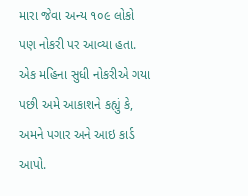મારા જેવા અન્ય ૧૦૯ લોકો પણ નોકરી પર આવ્યા હતા. એક મહિના સુધી નોકરીએ ગયા પછી અમે આકાશને કહ્યું કે, અમને પગાર અને આઇ કાર્ડ  આપો.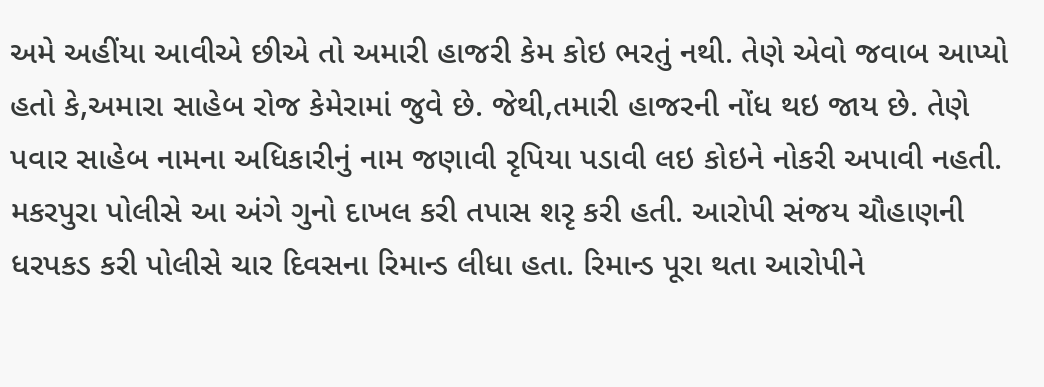અમે અહીંયા આવીએ છીએ તો અમારી હાજરી કેમ કોઇ ભરતું નથી. તેણે એવો જવાબ આપ્યો હતો કે,અમારા સાહેબ રોજ કેમેરામાં જુવે છે. જેથી,તમારી હાજરની નોંધ થઇ જાય છે. તેણે પવાર સાહેબ નામના અધિકારીનું નામ જણાવી રૃપિયા પડાવી લઇ કોઇને નોકરી અપાવી નહતી. મકરપુરા પોલીસે આ અંગે ગુનો દાખલ કરી તપાસ શરૃ કરી હતી. આરોપી સંજય ચૌહાણની ધરપકડ કરી પોલીસે ચાર દિવસના રિમાન્ડ લીધા હતા. રિમાન્ડ પૂરા થતા આરોપીને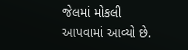જેલમાં મોકલી આપવામાં આવ્યો છે.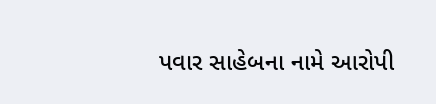પવાર સાહેબના નામે આરોપી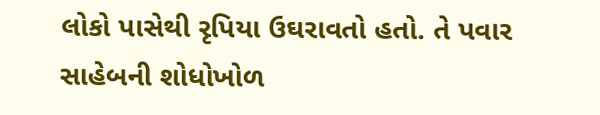લોકો પાસેથી રૃપિયા ઉઘરાવતો હતો. તે પવાર સાહેબની શોધોખોળ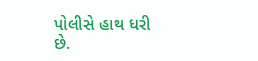પોલીસે હાથ ધરી છે.